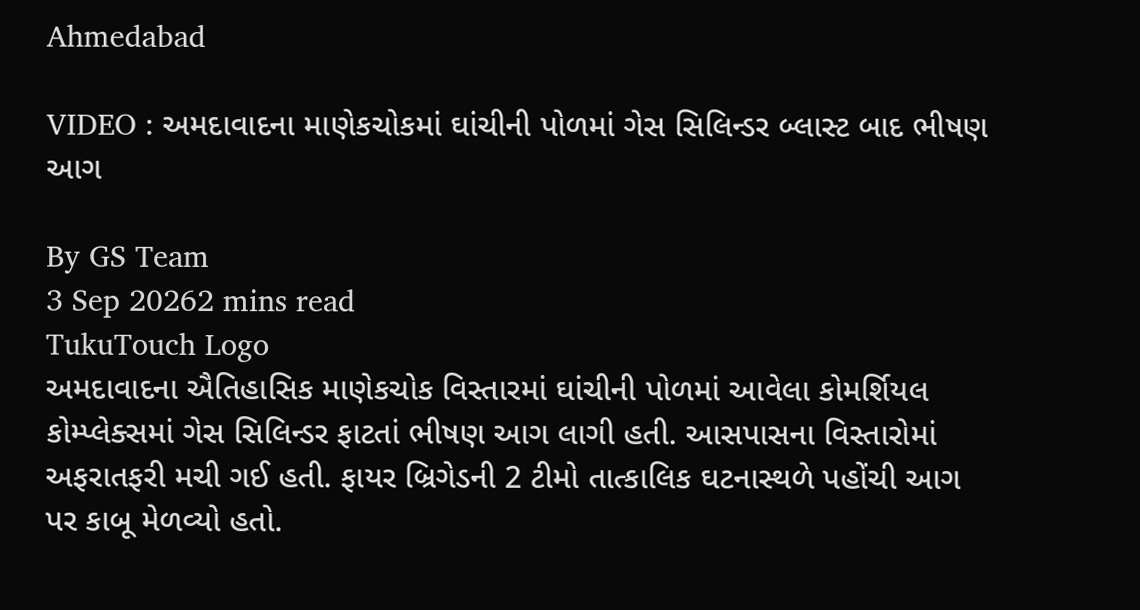Ahmedabad

VIDEO : અમદાવાદના માણેકચોકમાં ઘાંચીની પોળમાં ગેસ સિલિન્ડર બ્લાસ્ટ બાદ ભીષણ આગ

By GS Team
3 Sep 20262 mins read
TukuTouch Logo
અમદાવાદના ઐતિહાસિક માણેકચોક વિસ્તારમાં ઘાંચીની પોળમાં આવેલા કોમર્શિયલ કોમ્પ્લેક્સમાં ગેસ સિલિન્ડર ફાટતાં ભીષણ આગ લાગી હતી. આસપાસના વિસ્તારોમાં અફરાતફરી મચી ગઈ હતી. ફાયર બ્રિગેડની 2 ટીમો તાત્કાલિક ઘટનાસ્થળે પહોંચી આગ પર કાબૂ મેળવ્યો હતો.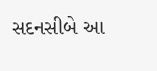સદનસીબે આ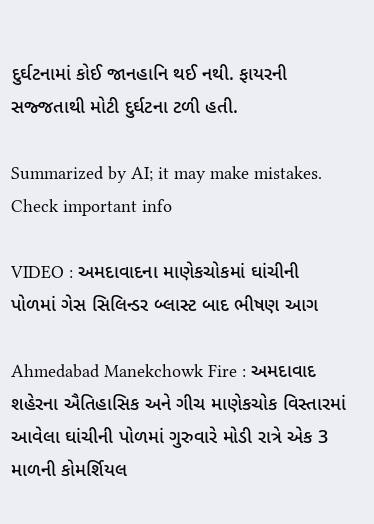દુર્ઘટનામાં કોઈ જાનહાનિ થઈ નથી. ફાયરની સજ્જતાથી મોટી દુર્ઘટના ટળી હતી.

Summarized by AI; it may make mistakes. Check important info

VIDEO : અમદાવાદના માણેકચોકમાં ઘાંચીની પોળમાં ગેસ સિલિન્ડર બ્લાસ્ટ બાદ ભીષણ આગ

Ahmedabad Manekchowk Fire : અમદાવાદ શહેરના ઐતિહાસિક અને ગીચ માણેકચોક વિસ્તારમાં આવેલા ઘાંચીની પોળમાં ગુરુવારે મોડી રાત્રે એક 3 માળની કોમર્શિયલ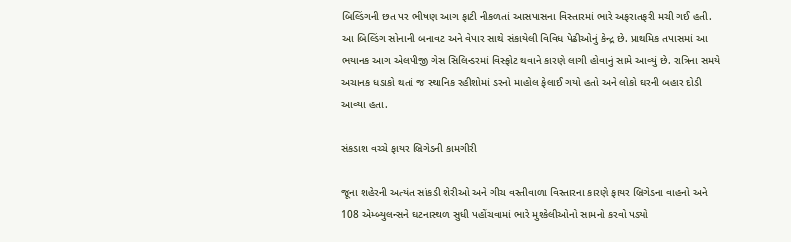બિલ્ડિંગની છત પર ભીષણ આગ ફાટી નીકળતાં આસપાસના વિસ્તારમાં ભારે અફરાતફરી મચી ગઈ હતી. આ બિલ્ડિંગ સોનાની બનાવટ અને વેપાર સાથે સંકાયેલી વિવિધ પેઢીઓનું કેન્દ્ર છે. પ્રાથમિક તપાસમાં આ ભયાનક આગ એલપીજી ગેસ સિલિન્ડરમાં વિસ્ફોટ થવાને કારણે લાગી હોવાનું સામે આવ્યું છે. રાત્રિના સમયે અચાનક ધડાકો થતાં જ સ્થાનિક રહીશોમાં ડરનો માહોલ ફેલાઈ ગયો હતો અને લોકો ઘરની બહાર દોડી આવ્યા હતા.

સંકડાશ વચ્ચે ફાયર બ્રિગેડની કામગીરી

જૂના શહેરની અત્યંત સાંકડી શેરીઓ અને ગીચ વસ્તીવાળા વિસ્તારના કારણે ફાયર બ્રિગેડના વાહનો અને 108 એમ્બ્યુલન્સને ઘટનાસ્થળ સુધી પહોંચવામાં ભારે મુશ્કેલીઓનો સામનો કરવો પડ્યો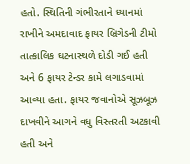હતો. સ્થિતિની ગંભીરતાને ધ્યાનમાં રાખીને અમદાવાદ ફાયર બ્રિગેડની ટીમો તાત્કાલિક ઘટનાસ્થળે દોડી ગઈ હતી અને 6 ફાયર ટેન્ડર કામે લગાડવામાં આવ્યા હતા. ફાયર જવાનોએ સૂઝબૂઝ દાખવીને આગને વધુ વિસ્તરતી અટકાવી હતી અને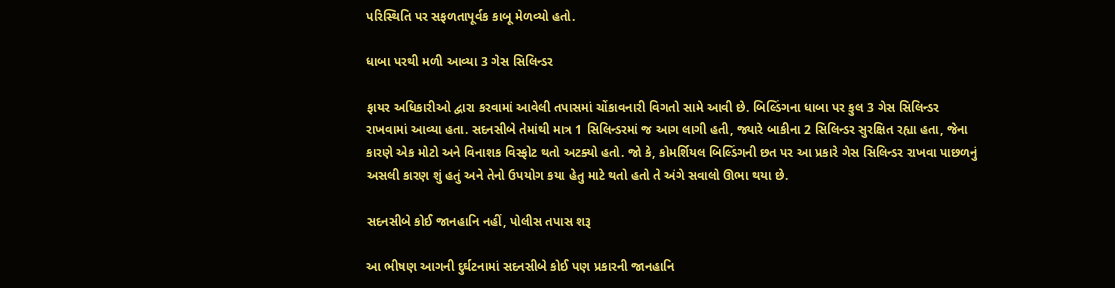પરિસ્થિતિ પર સફળતાપૂર્વક કાબૂ મેળવ્યો હતો.

ધાબા પરથી મળી આવ્યા 3 ગેસ સિલિન્ડર

ફાયર અધિકારીઓ દ્વારા કરવામાં આવેલી તપાસમાં ચોંકાવનારી વિગતો સામે આવી છે. બિલ્ડિંગના ધાબા પર કુલ 3 ગેસ સિલિન્ડર રાખવામાં આવ્યા હતા. સદનસીબે તેમાંથી માત્ર 1 સિલિન્ડરમાં જ આગ લાગી હતી, જ્યારે બાકીના 2 સિલિન્ડર સુરક્ષિત રહ્યા હતા, જેના કારણે એક મોટો અને વિનાશક વિસ્ફોટ થતો અટક્યો હતો. જો કે, કોમર્શિયલ બિલ્ડિંગની છત પર આ પ્રકારે ગેસ સિલિન્ડર રાખવા પાછળનું અસલી કારણ શું હતું અને તેનો ઉપયોગ કયા હેતુ માટે થતો હતો તે અંગે સવાલો ઊભા થયા છે.

સદનસીબે કોઈ જાનહાનિ નહીં, પોલીસ તપાસ શરૂ

આ ભીષણ આગની દુર્ઘટનામાં સદનસીબે કોઈ પણ પ્રકારની જાનહાનિ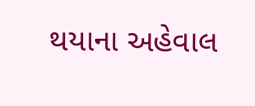થયાના અહેવાલ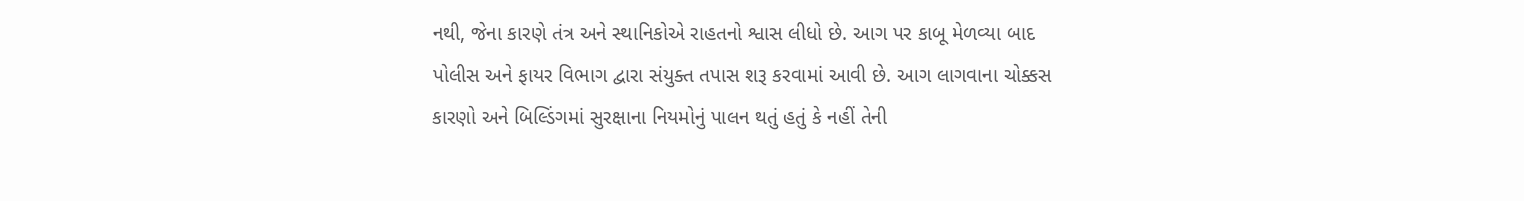નથી, જેના કારણે તંત્ર અને સ્થાનિકોએ રાહતનો શ્વાસ લીધો છે. આગ પર કાબૂ મેળવ્યા બાદ પોલીસ અને ફાયર વિભાગ દ્વારા સંયુક્ત તપાસ શરૂ કરવામાં આવી છે. આગ લાગવાના ચોક્કસ કારણો અને બિલ્ડિંગમાં સુરક્ષાના નિયમોનું પાલન થતું હતું કે નહીં તેની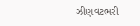ઝીણવટભરી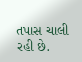તપાસ ચાલી રહી છે.